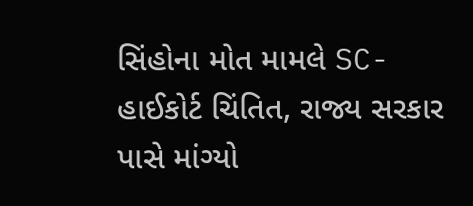સિંહોના મોત મામલે SC-હાઈકોર્ટ ચિંતિત, રાજ્ય સરકાર પાસે માંગ્યો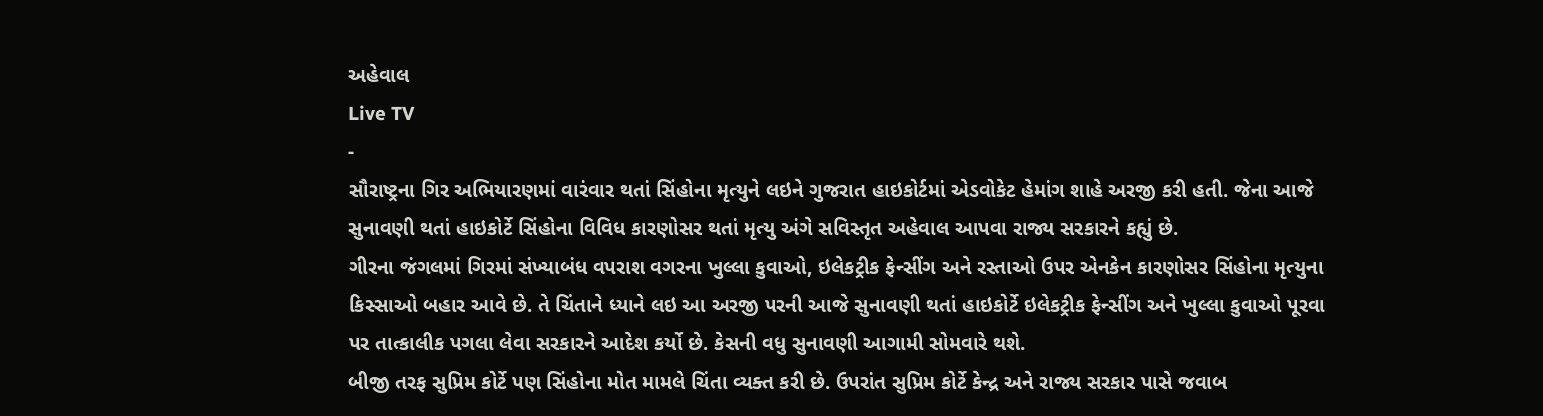અહેવાલ
Live TV
-
સૌરાષ્ટ્રના ગિર અભિયારણમાં વારંવાર થતાં સિંહોના મૃત્યુને લઇને ગુજરાત હાઇકોર્ટમાં એડવોકેટ હેમાંગ શાહે અરજી કરી હતી. જેના આજે સુનાવણી થતાં હાઇકોર્ટે સિંહોના વિવિધ કારણોસર થતાં મૃત્યુ અંગે સવિસ્તૃત અહેવાલ આપવા રાજ્ય સરકારને કહ્યું છે.
ગીરના જંગલમાં ગિરમાં સંખ્યાબંધ વપરાશ વગરના ખુલ્લા કુવાઓ, ઇલેકટ્રીક ફેન્સીંગ અને રસ્તાઓ ઉપર એનકેન કારણોસર સિંહોના મૃત્યુના કિસ્સાઓ બહાર આવે છે. તે ચિંતાને ધ્યાને લઇ આ અરજી પરની આજે સુનાવણી થતાં હાઇકોર્ટે ઇલેકટ્રીક ફેન્સીંગ અને ખુલ્લા કુવાઓ પૂરવા પર તાત્કાલીક પગલા લેવા સરકારને આદેશ કર્યો છે. કેસની વધુ સુનાવણી આગામી સોમવારે થશે.
બીજી તરફ સુપ્રિમ કોર્ટે પણ સિંહોના મોત મામલે ચિંતા વ્યક્ત કરી છે. ઉપરાંત સુપ્રિમ કોર્ટે કેન્દ્ર અને રાજ્ય સરકાર પાસે જવાબ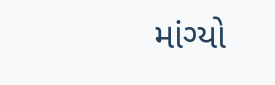માંગ્યો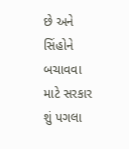છે અને સિંહોને બચાવવા માટે સરકાર શું પગલા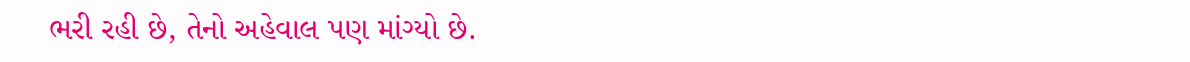ભરી રહી છે, તેનો અહેવાલ પણ માંગ્યો છે.